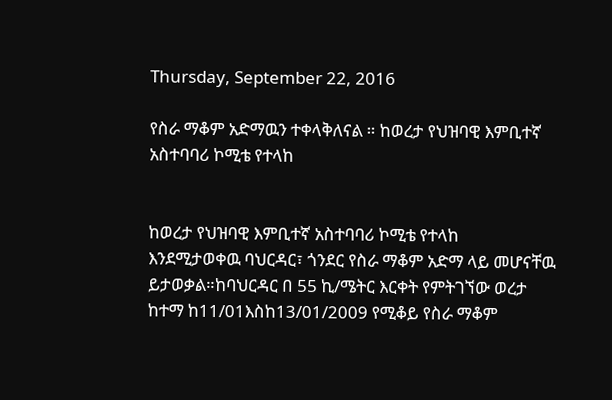Thursday, September 22, 2016

የስራ ማቆም አድማዉን ተቀላቅለናል ። ከወረታ የህዝባዊ እምቢተኛ አስተባባሪ ኮሚቴ የተላከ


ከወረታ የህዝባዊ እምቢተኛ አስተባባሪ ኮሚቴ የተላከ
እንደሚታወቀዉ ባህርዳር፣ ጎንደር የስራ ማቆም አድማ ላይ መሆናቸዉ ይታወቃል።ከባህርዳር በ 55 ኪ/ሜትር እርቀት የምትገኘው ወረታ ከተማ ከ11/01እስከ13/01/2009 የሚቆይ የስራ ማቆም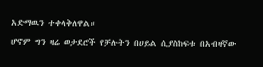አድማዉን ተቀላቅለዋል።
ሆኖም ግን ዛሬ ወታደሮች የቻሉትን በሀይል ሲያስከፍቱ በአብዛኛው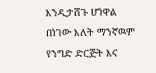እንዲታሸጉ ሆነዋል በነገው እለት ማንኛዉም የንግድ ድርጅት እና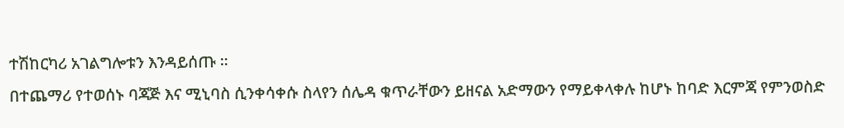ተሽከርካሪ አገልግሎቱን እንዳይሰጡ ።
በተጨማሪ የተወሰኑ ባጃጅ እና ሚኒባስ ሲንቀሳቀሱ ስላየን ሰሌዳ ቁጥራቸውን ይዘናል አድማውን የማይቀላቀሉ ከሆኑ ከባድ እርምጃ የምንወስድ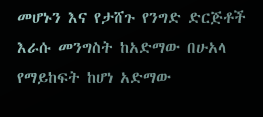መሆኑን እና የታሸጉ የንግድ ድርጅቶች እራሱ መንግስት ከአድማው በሁአላ የማይከፍት ከሆነ አድማው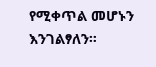የሚቀጥል መሆኑን እንገልፃለን።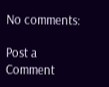No comments:

Post a Comment